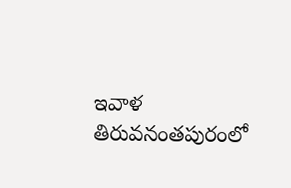ఇవాళ తిరువనంతపురంలో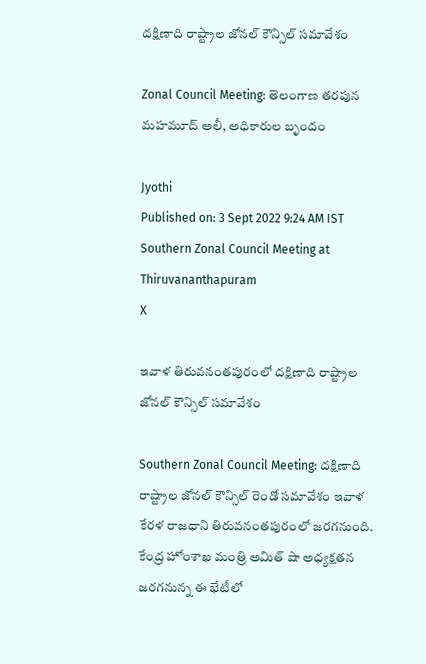ద‌క్షిణాది రాష్ట్రాల జోన‌ల్ కౌన్సిల్ స‌మావేశం

Zonal Council Meeting: తెలంగాణ తరపున మహమూద్ అలీ, అధికారుల బృందం

Jyothi
Published on: 3 Sept 2022 9:24 AM IST
Southern Zonal Council Meeting at Thiruvananthapuram
X

ఇవాళ తిరువనంతపురంలో ద‌క్షిణాది రాష్ట్రాల జోన‌ల్ కౌన్సిల్ స‌మావేశం

Southern Zonal Council Meeting: ద‌క్షిణాది రాష్ట్రాల జోన‌ల్ కౌన్సిల్ రెండో స‌మావేశం ఇవాళ కేర‌ళ రాజ‌ధాని తిరువ‌నంత‌పురంలో జ‌ర‌గ‌నుంది. కేంద్ర హోంశాఖ మంత్రి అమిత్ షా అధ్యక్షతన జరగనున్న ఈ భేటీలో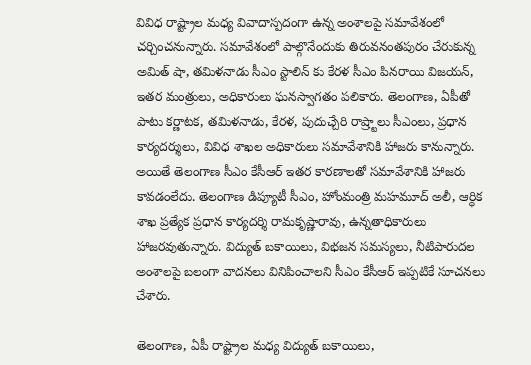వివిధ రాష్ట్రాల మధ్య వివాదాస్పదంగా ఉన్న అంశాలపై సమావేశంలో చర్చించనున్నారు. సమావేశంలో పాల్గొనేందుకు తిరువనంతపురం చేరుకున్న అమిత్ షా, తమిళనాడు సీఎం స్టాలిన్ కు కేరళ సీఎం పినరాయి విజయన్, ఇతర మంత్రులు, అధికారులు ఘనస్వాగతం పలికారు. తెలంగాణ, ఏపీతో పాటు కర్ణాటక, తమిళనాడు, కేరళ, పుదుచ్చేరి రాష్ర్టాలు సీఎంలు, ప్రధాన కార్యదర్శులు, వివిధ శాఖల అధికారులు సమావేశానికి హాజరు కానున్నారు. అయితే తెలంగాణ సీఎం కేసీఆర్ ఇతర కారణాలతో సమావేశానికి హాజరు కావడంలేదు. తెలంగాణ డిప్యూటీ సీఎం, హోంమంత్రి మహమూద్ అలీ, ఆర్ధిక శాఖ ప్రత్యేక ప్రధాన కార్యదర్శి రామకృష్ణారావు, ఉన్నతాధికారులు హాజరవుతున్నారు. విద్యుత్ బకాయిలు, విభజన సమస్యలు, నీటిపారుదల అంశాలపై బలంగా వాదనలు వినిపించాలని సీఎం కేసీఆర్ ఇప్పటికే సూచనలు చేశారు.

తెలంగాణ, ఏపీ రాష్ట్రాల మధ్య విద్యుత్ బకాయిలు,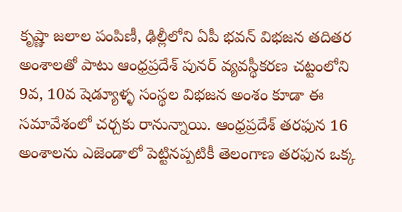కృష్ణా జలాల పంపిణీ, ఢిల్లీలోని ఏపీ భవన్ విభజన తదితర అంశాలతో పాటు ఆంధ్రప్రదేశ్ పునర్ వ్యవస్థీకరణ చట్టంలోని 9వ, 10వ షెడ్యూళ్ళ సంస్థల విభజన అంశం కూడా ఈ సమావేశంలో చర్చకు రానున్నాయి. ఆంధ్రప్రదేశ్ తరఫున 16 అంశాలను ఎజెండాలో పెట్టినప్పటికీ తెలంగాణ తరఫున ఒక్క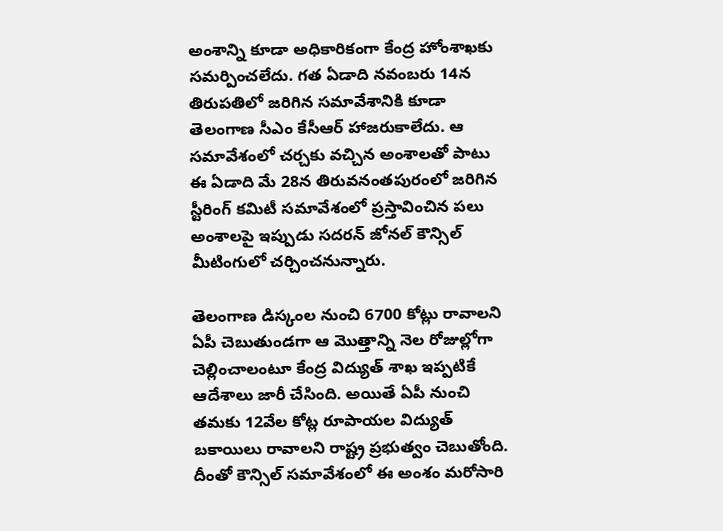అంశాన్ని కూడా అధికారికంగా కేంద్ర హోంశాఖకు సమర్పించలేదు. గత ఏడాది నవంబరు 14న తిరుపతిలో జరిగిన సమావేశానికి కూడా తెలంగాణ సీఎం కేసీఆర్ హాజరుకాలేదు. ఆ సమావేశంలో చర్చకు వచ్చిన అంశాలతో పాటు ఈ ఏడాది మే 28న తిరువనంతపురంలో జరిగిన స్టీరింగ్ కమిటీ సమావేశంలో ప్రస్తావించిన పలు అంశాలపై ఇప్పుడు సదరన్ జోనల్ కౌన్సిల్ మీటింగులో చర్చించనున్నారు.

తెలంగాణ డిస్కంల నుంచి 6700 కోట్లు రావాలని ఏపీ చెబుతుండగా ఆ మొత్తాన్ని నెల రోజుల్లోగా చెల్లించాలంటూ కేంద్ర విద్యుత్ శాఖ ఇప్పటికే ఆదేశాలు జారీ చేసింది. అయితే ఏపీ నుంచి తమకు 12వేల కోట్ల రూపాయల విద్యుత్ బకాయిలు రావాలని రాష్ట్ర ప్రభుత్వం చెబుతోంది. దీంతో కౌన్సిల్ సమావేశంలో ఈ అంశం మరోసారి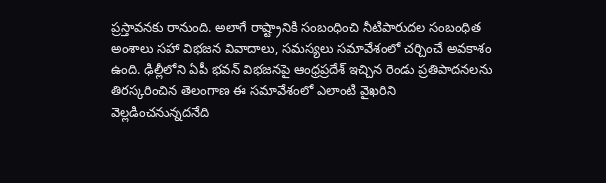ప్రస్తావనకు రానుంది. అలాగే రాష్ట్రానికి సంబంధించి నీటిపారుదల సంబంధిత అంశాలు సహా విభజన వివాదాలు, సమస్యలు సమావేశంలో చర్చించే అవకాశం ఉంది. ఢిల్లీలోని ఏపీ భవన్ విభజనపై ఆంధ్రప్రదేశ్ ఇచ్చిన రెండు ప్రతిపాదనలను తిరస్కరించిన తెలంగాణ ఈ సమావేశంలో ఎలాంటి వైఖరిని వెల్లడించనున్నదనేది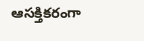ఆసక్తికరంగా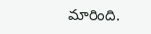మారింది.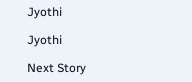Jyothi

Jyothi

Next Story